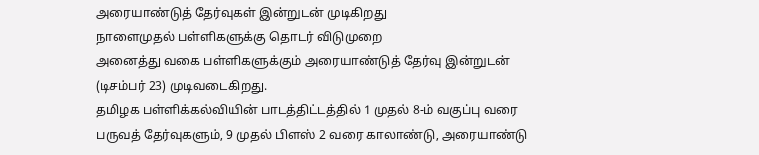அரையாண்டுத் தேர்வுகள் இன்றுடன் முடிகிறது
நாளைமுதல் பள்ளிகளுக்கு தொடர் விடுமுறை
அனைத்து வகை பள்ளிகளுக்கும் அரையாண்டுத் தேர்வு இன்றுடன் (டிசம்பர் 23) முடிவடைகிறது.
தமிழக பள்ளிக்கல்வியின் பாடத்திட்டத்தில் 1 முதல் 8-ம் வகுப்பு வரை பருவத் தேர்வுகளும், 9 முதல் பிளஸ் 2 வரை காலாண்டு, அரையாண்டு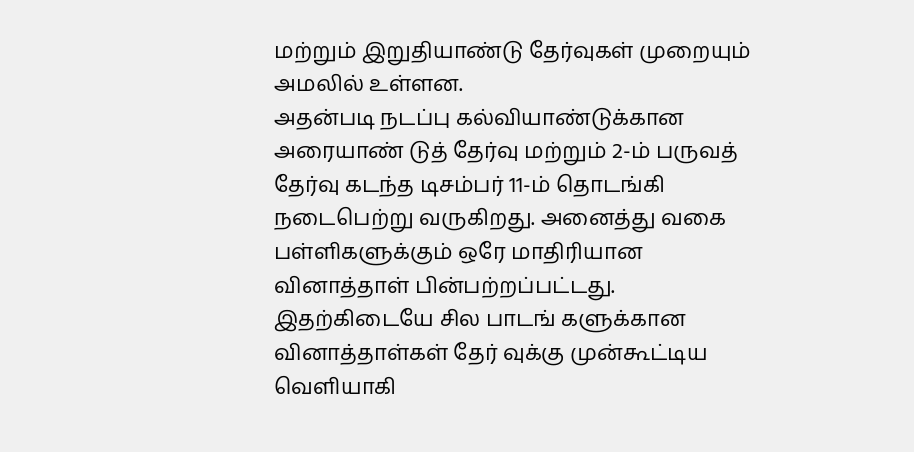மற்றும் இறுதியாண்டு தேர்வுகள் முறையும் அமலில் உள்ளன.
அதன்படி நடப்பு கல்வியாண்டுக்கான அரையாண் டுத் தேர்வு மற்றும் 2-ம் பருவத் தேர்வு கடந்த டிசம்பர் 11-ம் தொடங்கி நடைபெற்று வருகிறது. அனைத்து வகை பள்ளிகளுக்கும் ஒரே மாதிரியான வினாத்தாள் பின்பற்றப்பட்டது.
இதற்கிடையே சில பாடங் களுக்கான வினாத்தாள்கள் தேர் வுக்கு முன்கூட்டிய வெளியாகி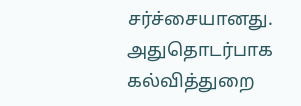சர்ச்சையானது.
அதுதொடர்பாக கல்வித்துறை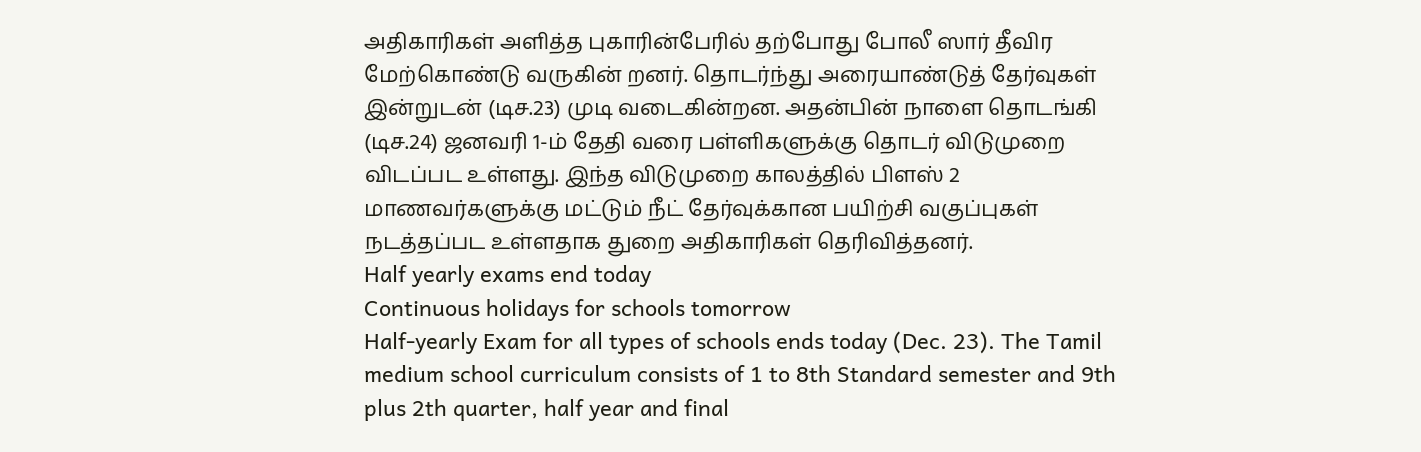அதிகாரிகள் அளித்த புகாரின்பேரில் தற்போது போலீ ஸார் தீவிர மேற்கொண்டு வருகின் றனர். தொடர்ந்து அரையாண்டுத் தேர்வுகள் இன்றுடன் (டிச.23) முடி வடைகின்றன. அதன்பின் நாளை தொடங்கி (டிச.24) ஜனவரி 1-ம் தேதி வரை பள்ளிகளுக்கு தொடர் விடுமுறை விடப்பட உள்ளது. இந்த விடுமுறை காலத்தில் பிளஸ் 2 மாணவர்களுக்கு மட்டும் நீட் தேர்வுக்கான பயிற்சி வகுப்புகள் நடத்தப்பட உள்ளதாக துறை அதிகாரிகள் தெரிவித்தனர்.
Half yearly exams end today
Continuous holidays for schools tomorrow
Half-yearly Exam for all types of schools ends today (Dec. 23). The Tamil medium school curriculum consists of 1 to 8th Standard semester and 9th plus 2th quarter, half year and final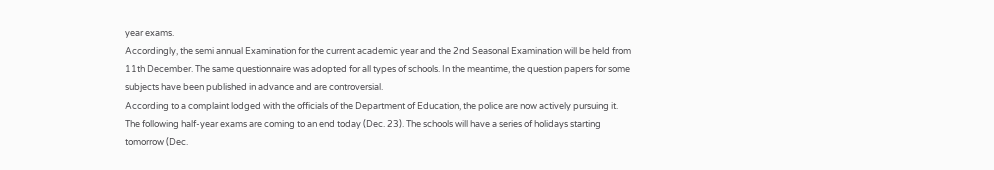year exams.
Accordingly, the semi annual Examination for the current academic year and the 2nd Seasonal Examination will be held from 11th December. The same questionnaire was adopted for all types of schools. In the meantime, the question papers for some subjects have been published in advance and are controversial.
According to a complaint lodged with the officials of the Department of Education, the police are now actively pursuing it.
The following half-year exams are coming to an end today (Dec. 23). The schools will have a series of holidays starting tomorrow (Dec.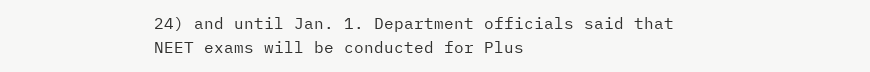24) and until Jan. 1. Department officials said that NEET exams will be conducted for Plus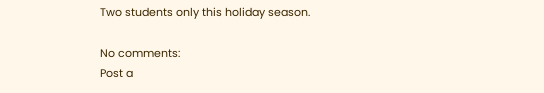Two students only this holiday season.

No comments:
Post a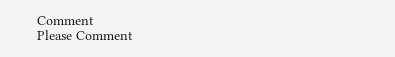Comment
Please Comment